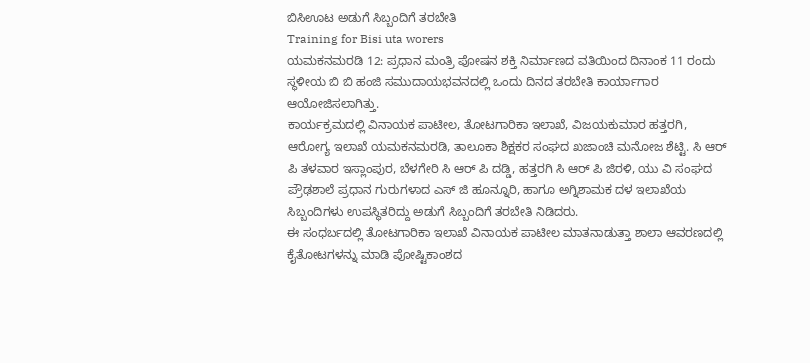ಬಿಸಿಊಟ ಅಡುಗೆ ಸಿಬ್ಬಂದಿಗೆ ತರಬೇತಿ
Training for Bisi uta worers
ಯಮಕನಮರಡಿ 12: ಪ್ರಧಾನ ಮಂತ್ರಿ ಪೋಷನ ಶಕ್ತಿ ನಿರ್ಮಾಣದ ವತಿಯಿಂದ ದಿನಾಂಕ 11 ರಂದು ಸ್ಥಳೀಯ ಬಿ ಬಿ ಹಂಜಿ ಸಮುದಾಯಭವನದಲ್ಲಿ ಒಂದು ದಿನದ ತರಬೇತಿ ಕಾರ್ಯಾಗಾರ ಆಯೋಜಿಸಲಾಗಿತ್ತು.
ಕಾರ್ಯಕ್ರಮದಲ್ಲಿ ವಿನಾಯಕ ಪಾಟೀಲ, ತೋಟಗಾರಿಕಾ ಇಲಾಖೆ, ವಿಜಯಕುಮಾರ ಹತ್ತರಗಿ, ಆರೋಗ್ಯ ಇಲಾಖೆ ಯಮಕನಮರಡಿ, ತಾಲೂಕಾ ಶಿಕ್ಷಕರ ಸಂಘದ ಖಜಾಂಚಿ ಮನೋಜ ಶೆಟ್ಟಿ. ಸಿ ಆರ್ ಪಿ ತಳವಾರ ಇಸ್ಲಾಂಪುರ, ಬೆಳಗೇರಿ ಸಿ ಆರ್ ಪಿ ದಡ್ಡಿ, ಹತ್ತರಗಿ ಸಿ ಆರ್ ಪಿ ಜಿರಳಿ, ಯು ವಿ ಸಂಘದ ಪ್ರೌಢಶಾಲೆ ಪ್ರಧಾನ ಗುರುಗಳಾದ ಎಸ್ ಜಿ ಹೂನ್ನೂರಿ, ಹಾಗೂ ಅಗ್ನಿಶಾಮಕ ದಳ ಇಲಾಖೆಯ ಸಿಬ್ಬಂದಿಗಳು ಉಪಸ್ಥಿತರಿದ್ದು ಅಡುಗೆ ಸಿಬ್ಬಂದಿಗೆ ತರಬೇತಿ ನಿಡಿದರು.
ಈ ಸಂಧರ್ಬದಲ್ಲಿ ತೋಟಗಾರಿಕಾ ಇಲಾಖೆ ವಿನಾಯಕ ಪಾಟೀಲ ಮಾತನಾಡುತ್ತಾ ಶಾಲಾ ಆವರಣದಲ್ಲಿ ಕೈತೋಟಗಳನ್ನು ಮಾಡಿ ಪೋಷ್ಟಿಕಾಂಶದ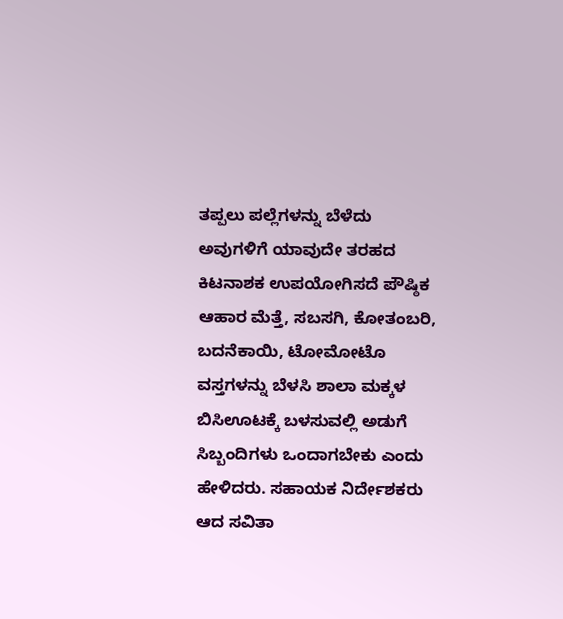ತಪ್ಪಲು ಪಲ್ಲೆಗಳನ್ನು ಬೆಳೆದು ಅವುಗಳಿಗೆ ಯಾವುದೇ ತರಹದ ಕಿಟನಾಶಕ ಉಪಯೋಗಿಸದೆ ಪೌಷ್ಠಿಕ ಆಹಾರ ಮೆತ್ತೆ, ಸಬಸಗಿ, ಕೋತಂಬರಿ, ಬದನೆಕಾಯಿ, ಟೋಮೋಟೊ ವಸ್ತಗಳನ್ನು ಬೆಳಸಿ ಶಾಲಾ ಮಕ್ಕಳ ಬಿಸಿಊಟಕ್ಕೆ ಬಳಸುವಲ್ಲಿ ಅಡುಗೆ ಸಿಬ್ಬಂದಿಗಳು ಒಂದಾಗಬೇಕು ಎಂದು ಹೇಳಿದರು. ಸಹಾಯಕ ನಿರ್ದೇಶಕರು ಆದ ಸವಿತಾ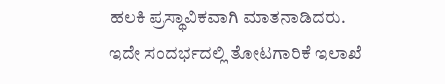ಹಲಕಿ ಪ್ರಸ್ಥಾವಿಕವಾಗಿ ಮಾತನಾಡಿದರು.
ಇದೇ ಸಂದರ್ಭದಲ್ಲಿ ತೋಟಗಾರಿಕೆ ಇಲಾಖೆ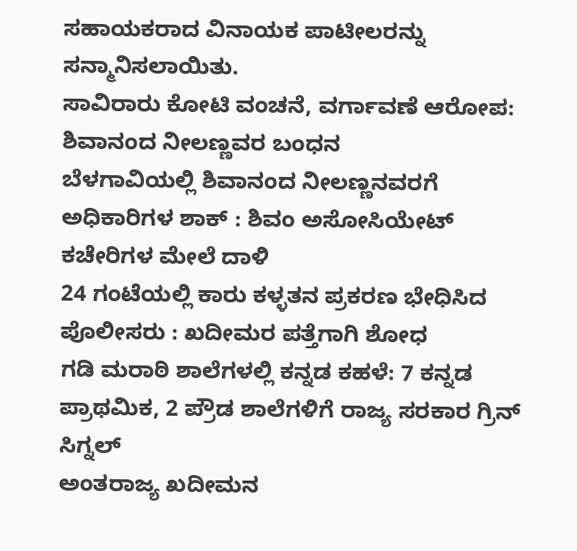ಸಹಾಯಕರಾದ ವಿನಾಯಕ ಪಾಟೀಲರನ್ನು ಸನ್ಮಾನಿಸಲಾಯಿತು.
ಸಾವಿರಾರು ಕೋಟಿ ವಂಚನೆ, ವರ್ಗಾವಣೆ ಆರೋಪ: ಶಿವಾನಂದ ನೀಲಣ್ಣವರ ಬಂಧನ
ಬೆಳಗಾವಿಯಲ್ಲಿ ಶಿವಾನಂದ ನೀಲಣ್ಣನವರಗೆ ಅಧಿಕಾರಿಗಳ ಶಾಕ್ : ಶಿವಂ ಅಸೋಸಿಯೇಟ್ ಕಚೇರಿಗಳ ಮೇಲೆ ದಾಳಿ
24 ಗಂಟೆಯಲ್ಲಿ ಕಾರು ಕಳ್ಳತನ ಪ್ರಕರಣ ಭೇಧಿಸಿದ ಪೊಲೀಸರು : ಖದೀಮರ ಪತ್ತೆಗಾಗಿ ಶೋಧ
ಗಡಿ ಮರಾಠಿ ಶಾಲೆಗಳಲ್ಲಿ ಕನ್ನಡ ಕಹಳೆ: 7 ಕನ್ನಡ ಪ್ರಾಥಮಿಕ, 2 ಪ್ರೌಡ ಶಾಲೆಗಳಿಗೆ ರಾಜ್ಯ ಸರಕಾರ ಗ್ರಿನ್ ಸಿಗ್ನಲ್
ಅಂತರಾಜ್ಯ ಖದೀಮನ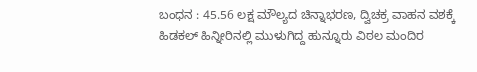ಬಂಧನ : 45.56 ಲಕ್ಷ ಮೌಲ್ಯದ ಚಿನ್ನಾಭರಣ, ದ್ವಿಚಕ್ರ ವಾಹನ ವಶಕ್ಕೆ
ಹಿಡಕಲ್ ಹಿನ್ನೀರಿನಲ್ಲಿ ಮುಳುಗಿದ್ದ ಹುನ್ನೂರು ವಿಠಲ ಮಂದಿರ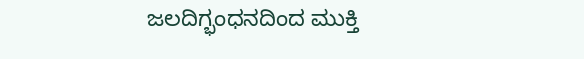ಜಲದಿಗ್ಭಂಧನದಿಂದ ಮುಕ್ತಿ